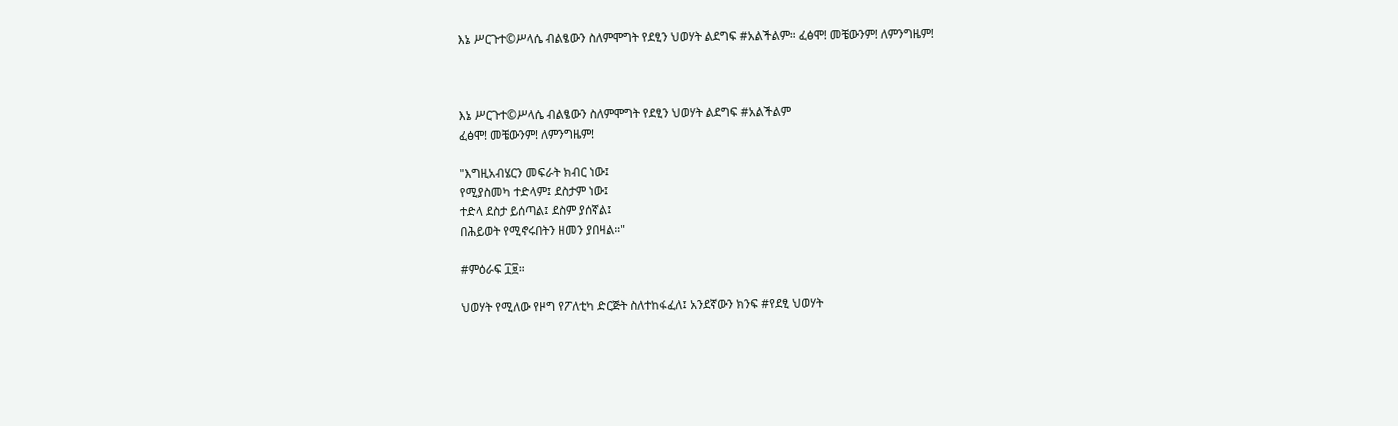እኔ ሥርጉተ©ሥላሴ ብልፄውን ስለምሞግት የደፂን ህወሃት ልደግፍ #አልችልም። ፈፅሞ! መቼውንም! ለምንግዜም!



እኔ ሥርጉተ©ሥላሴ ብልፄውን ስለምሞግት የደፂን ህወሃት ልደግፍ #አልችልም
ፈፅሞ! መቼውንም! ለምንግዜም!

"እግዚአብሄርን መፍራት ክብር ነው፤
የሚያስመካ ተድላም፤ ደስታም ነው፤
ተድላ ደስታ ይሰጣል፤ ደስም ያሰኛል፤
በሕይወት የሚኖሩበትን ዘመን ያበዛል።"

#ምዕራፍ ፲፱።

ህወሃት የሚለው የዞግ የፖለቲካ ድርጅት ስለተከፋፈለ፤ አንደኛውን ክንፍ #የደፂ ህወሃት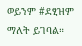ወይንም #ደፂዝም ማለት ይገባል።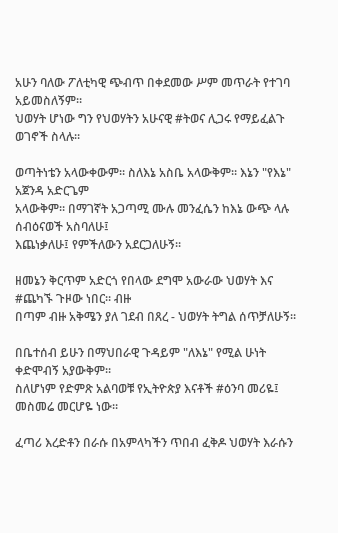አሁን ባለው ፖለቲካዊ ጭብጥ በቀደመው ሥም መጥራት የተገባ አይመስለኝም።
ህወሃት ሆነው ግን የህወሃትን አሁናዊ #ትወና ሊጋሩ የማይፈልጉ ወገኖች ስላሉ።

ወጣትነቴን አላውቀውም። ስለእኔ አስቤ አላውቅም። እኔን "የእኔ" አጀንዳ አድርጌም
አላውቅም። በማገኛት አጋጣሚ ሙሉ መንፈሴን ከእኔ ውጭ ላሉ ሰብዕናወች አስባለሁ፤
እጨነቃለሁ፤ የምችለውን አደርጋለሁኝ።

ዘመኔን ቅርጥም አድርጎ የበላው ደግሞ አውራው ህወሃት እና #ጨካኙ ጉዞው ነበር። ብዙ
በጣም ብዙ አቅሜን ያለ ገደብ በጸረ - ህወሃት ትግል ሰጥቻለሁኝ።

በቤተሰብ ይሁን በማህበራዊ ጉዳይም "ለእኔ" የሚል ሁነት ቀድሞብኝ አያውቅም።
ስለሆነም የድምጽ አልባወቹ የኢትዮጵያ እናቶች #ዕንባ መሪዬ፤ መስመሬ መርሆዬ ነው።

ፈጣሪ እረድቶን በራሱ በአምላካችን ጥበብ ፈቅዶ ህወሃት እራሱን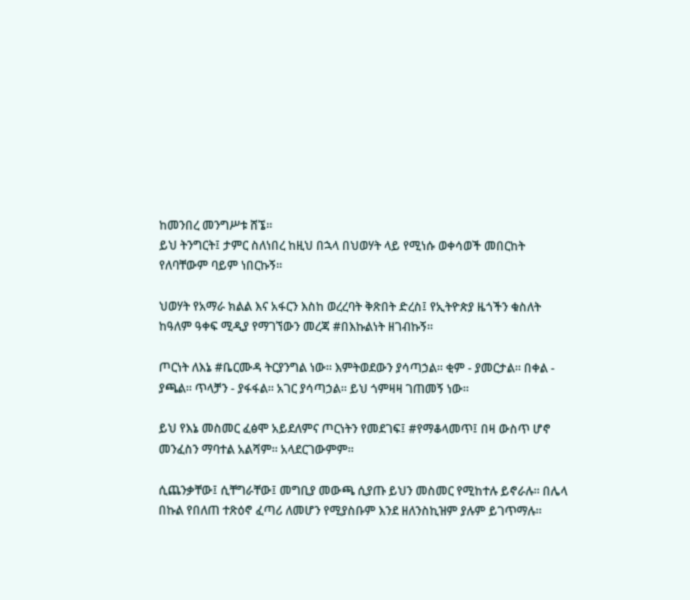ከመንበረ መንግሥቱ ሸኜ።
ይህ ትንግርት፤ ታምር ስለነበረ ከዚህ በኋላ በህወሃት ላይ የሚነሱ ወቀሳወች መበርከት
የለባቸውም ባይም ነበርኩኝ።

ህወሃት የአማራ ክልል እና አፋርን እስከ ወረረባት ቅጽበት ድረስ፤ የኢትዮጵያ ዜጎችን ቁስለት
ከዓለም ዓቀፍ ሚዲያ የማገኘውን መረጃ #በእኩልነት ዘገብኩኝ።

ጦርነት ለእኔ #ቤርሙዳ ትርያንግል ነው። እምትወደውን ያሳጣኃል። ቂም - ያመርታል። በቀል -
ያጫል። ጥላቻን - ያፋፋል። አገር ያሳጣኃል። ይህ ጎምዛዛ ገጠመኝ ነው።

ይህ የእኔ መስመር ፈፅሞ አይደለምና ጦርነትን የመደገፍ፤ #የማቆላመጥ፤ በዛ ውስጥ ሆኖ
መንፈስን ማባተል አልሻም። አላደርገውምም።

ሲጨንቃቸው፤ ሲቸግራቸው፤ መግቢያ መውጫ ሲያጡ ይህን መስመር የሚከተሉ ይኖራሉ። በሌላ
በኩል የበለጠ ተጽዕኖ ፈጣሪ ለመሆን የሚያስቡም እንደ ዘለንስኪዝም ያሉም ይገጥማሉ።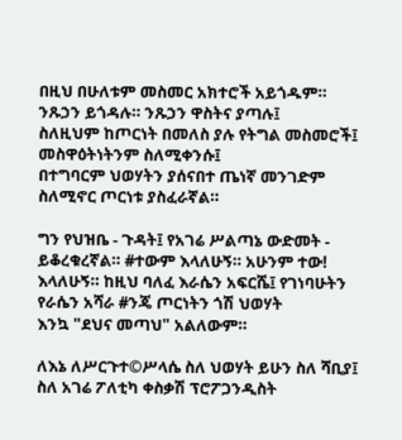በዚህ በሁለቱም መስመር አክተሮች አይጎዱም። ንጹኃን ይጎዳሉ። ንጹኃን ዋስትና ያጣሉ፤
ስለዚህም ከጦርነት በመለስ ያሉ የትግል መስመሮች፤ መስዋዕትነትንም ስለሚቀንሱ፤
በተግባርም ህወሃትን ያሰናበተ ጤነኛ መንገድም ስለሚኖር ጦርነቱ ያስፈራኛል።

ግን የህዝቤ - ጉዳት፤ የአገሬ ሥልጣኔ ውድመት - ይቆረቁረኛል። #ተውም እላለሁኝ። አሁንም ተው!
እላለሁኝ። ከዚህ ባለፈ እራሴን አፍርሼ፤ የገነባሁትን የራሴን አሻራ #ንጄ ጦርነትን ጎሽ ህወሃት
እንኳ "ደህና መጣህ" አልለውም።

ለእኔ ለሥርጉተ©ሥላሴ ስለ ህወሃት ይሁን ስለ ሻቢያ፤ ስለ አገሬ ፖለቲካ ቀስቃሽ ፕሮፖጋንዲስት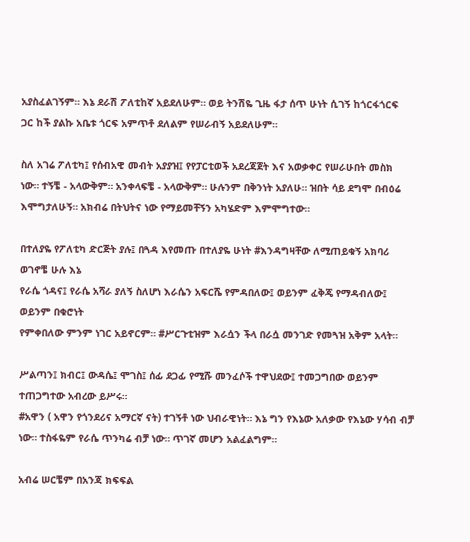አያስፈልገኝም። እኔ ደራሽ ፖለቲከኛ አይደለሁም። ወይ ትንሽዬ ጊዜ ፋታ ሰጥ ሁነት ሲገኝ ከጎርፋጎርፍ
ጋር ከች ያልኩ አቤቱ ጎርፍ አምጥቶ ደለልም የሠራብኝ አይደለሁም።

ስለ አገሬ ፖለቲካ፤ የሰብአዊ መብት አያያዝ፤ የየፓርቲወች አደረጃጀት እና አወቃቀር የሠራሁበት መስክ
ነው። ተኝቼ - አላውቅም። አንቀላፍቼ - አላውቅም። ሁሉንም በቅንነት አያለሁ። ዝበት ሳይ ደግሞ በብዕሬ
እሞግታለሁኝ። አክብሬ በትህትና ነው የማይመቸኝን አካሄድም እምሞግተው።

በተለያዬ የፖለቲካ ድርጅት ያሉ፤ በጓዳ እየመጡ በተለያዬ ሁነት #እንዳግዛቸው ለሚጠይቁኝ አክባሪ ወገኖቼ ሁሉ እኔ
የራሴ ጎዳና፤ የራሴ አሻራ ያለኝ ስለሆነ እራሴን አፍርሼ የምዳበለው፤ ወይንም ፈቅጄ የማዳብለው፤ ወይንም በቁሮነት
የምቀበለው ምንም ነገር አይኖርም። #ሥርጉቲዝም እራሷን ችላ በራሷ መንገድ የመጓዝ አቅም አላት።

ሥልጣን፤ ክብር፤ ውዳሴ፤ ሞገስ፤ ሰፊ ደጋፊ የሚሹ መንፈሶች ተዋህደው፤ ተመጋግበው ወይንም ተጠጋግተው አብረው ይሥሩ።
#አዋን ( አዋን የጎንደሪና አማርኛ ናት) ተገኝቶ ነው ህብራዊነት። እኔ ግን የእኔው አለቃው የእኔው ሃሳብ ብቻ ነው። ተስፋዬም የራሴ ጥንካሬ ብቻ ነው። ጥገኛ መሆን አልፈልግም።

አብሬ ሠርቼም በአንጃ ክፍፍል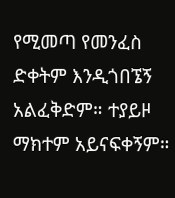የሚመጣ የመንፈስ ድቀትም እንዲጎበኜኝ አልፈቅድም። ተያይዞ ማክተም አይናፍቀኝም።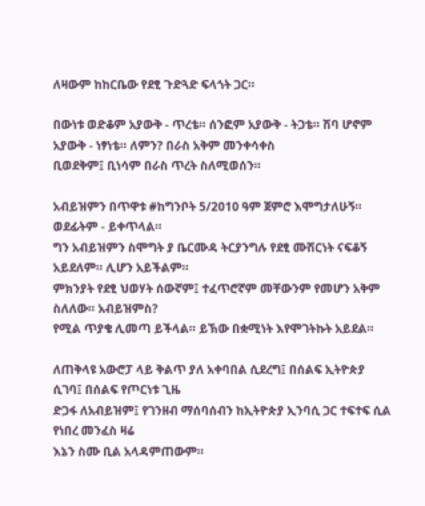ለዛውም ከከርቤው የደፂ ጉድጓድ ፍላጎት ጋር።

በውነቱ ወድቆም አያውቅ - ጥረቴ። ሰንፎም አያውቅ - ትጋቴ። ሽባ ሆኖም አያውቅ - ነፃነቴ። ለምን? በራስ አቅም መንቀሳቀስ
ቢወደቅም፤ ቢነሳም በራስ ጥረት ስለሚወሰን።

አብይዝምን በጥዋቱ #ከግንቦት 5/2010 ዓም ጀምሮ እሞግታለሁኝ። ወደፊትም - ይቀጥላል።
ግን አብይዝምን ስሞግት ያ ቤርሙዳ ትርያንግሉ የደፂ ሙሽርነት ናፍቆኝ አይደለም። ሊሆን አይችልም።
ምክንያት የደፂ ህወሃት ሰውኛም፤ ተፈጥሮኛም መቸውንም የመሆን አቅም ስለለው። አብይዝምስ?
የሚል ጥያቄ ሊመጣ ይችላል። ይኽው በቋሚነት እየሞገትኩት አይደል።

ለጠቅላዩ አውሮፓ ላይ ቅልጥ ያለ አቀባበል ሲደረግ፤ በሰልፍ ኢትዮጵያ ሲገባ፤ በሰልፍ የጦርነቱ ጊዜ
ድጋፋ ለአብይዝም፤ የገንዘብ ማሰባሰብን ከኢትዮጵያ ኢንባሲ ጋር ተፍተፍ ሲል የነበረ መንፈስ ዛሬ
እኔን ስሙ ቢል አላዳምጠውም።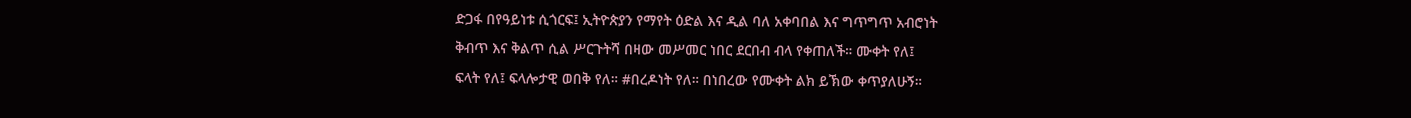ድጋፋ በየዓይነቱ ሲጎርፍ፤ ኢትዮጵያን የማየት ዕድል እና ዲል ባለ አቀባበል እና ግጥግጥ አብሮነት
ቅብጥ እና ቅልጥ ሲል ሥርጉትሻ በዛው መሥመር ነበር ደርበብ ብላ የቀጠለች። ሙቀት የለ፤
ፍላት የለ፤ ፍላሎታዊ ወበቅ የለ። #በረዶነት የለ። በነበረው የሙቀት ልክ ይኽው ቀጥያለሁኝ።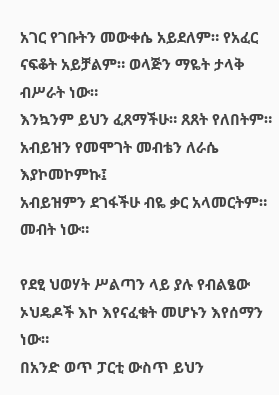አገር የገቡትን መውቀሴ አይደለም። የአፈር ናፍቆት አይቻልም። ወላጅን ማዬት ታላቅ ብሥራት ነው።
እንኳንም ይህን ፈጸማችሁ። ጸጸት የለበትም። አብይዝን የመሞገት መብቴን ለራሴ እያኮመኮምኩ፤
አብይዝምን ደገፋችሁ ብዬ ቃር አላመርትም። መብት ነው።

የደፂ ህወሃት ሥልጣን ላይ ያሉ የብልፄው ኦህዴዶች እኮ እየናፈቁት መሆኑን እየሰማን ነው።
በአንድ ወጥ ፓርቲ ውስጥ ይህን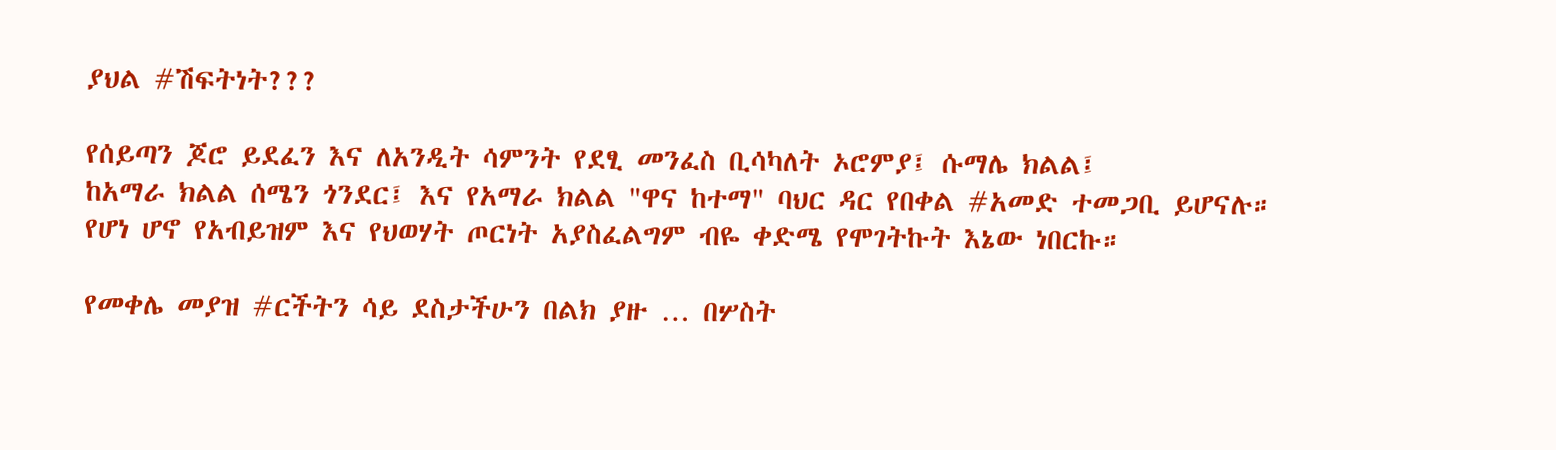ያህል #ሽፍትነት???

የሰይጣን ጆሮ ይደፈን እና ለአንዲት ሳምንት የደፂ መንፈስ ቢሳካለት ኦሮምያ፤ ሱማሌ ክልል፤
ከአማራ ክልል ሰሜን ጎንደር፤ እና የአማራ ክልል "ዋና ከተማ" ባህር ዳር የበቀል #አመድ ተመጋቢ ይሆናሉ።
የሆነ ሆኖ የአብይዝም እና የህወሃት ጦርነት አያስፈልግም ብዬ ቀድሜ የሞገትኩት እኔው ነበርኩ።

የመቀሌ መያዝ #ርችትን ሳይ ደስታችሁን በልክ ያዙ … በሦስት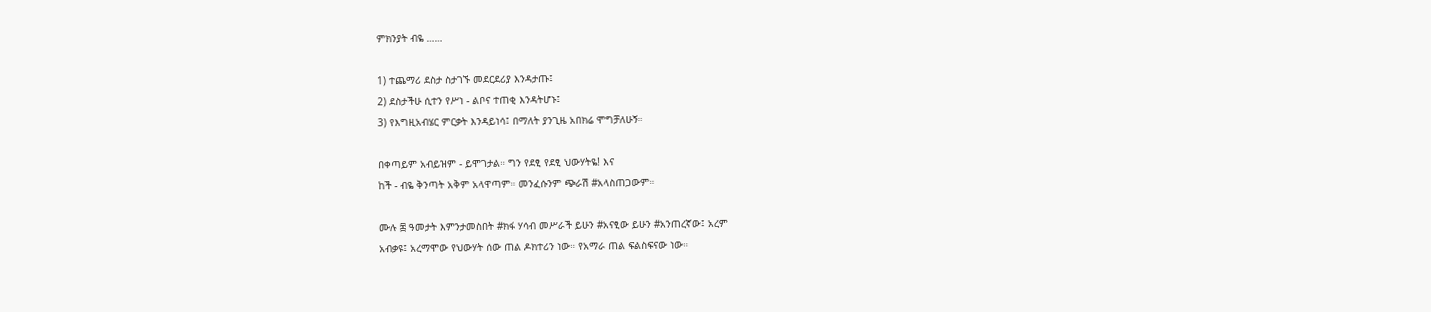ምክንያት ብዬ ……

1) ተጨማሪ ደስታ ስታገኙ መደርደሪያ እንዳታጡ፤
2) ደስታችሁ ሲተን የሥነ - ልቦና ተጠቂ እንዳትሆኑ፤
3) የእግዚአብሄር ምርቃት እንዳይነሳ፤ በማለት ያንጊዜ አበክሬ ሞግቻለሁኝ።

በቀጣይም አብይዝም - ይሞገታል። ግን የደፂ የደፂ ህውሃትዬ! እና
ከች - ብዬ ቅንጣት አቅም አላዋጣም። መንፈሱንም ጭራሽ #አላስጠጋውም።

ሙሉ ፷ ዓመታት እምንታመስበት #ክፋ ሃሳብ መሥራች ይሁን #አናፂው ይሁን #አንጠረኛው፤ አረም
አብቃዩ፤ አረማሞው የህውሃት ሰው ጠል ዶክተሪን ነው። የአማራ ጠል ፍልስፍናው ነው።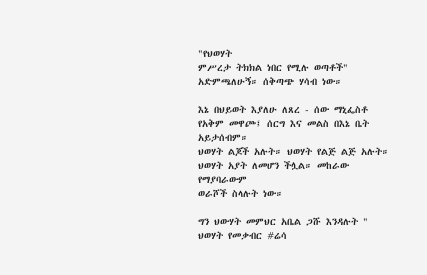"የህወሃት
ምሥረታ ትክክል ነበር የሚሉ ወጣቶች" አድምጫለሁኝ። ሰቅጣጭ ሃሳብ ነው።

እኔ በህይወት እያለሁ ለጸረ - ሰው ማኒፌስቶ የአቅም መዋጮ፤ ሰርግ እና መልስ በእኔ ቤት አይታሰብም።
ህወሃት ልጆች አሉት። ህወሃት የልጅ ልጅ አሉት። ህወሃት አያት ለመሆን ችሏል። መከራው የማያባራውም
ወራሾች ስላሉት ነው።

ግን ህውሃት መምህር አቤል ጋሹ እንዳሉት " ህወሃት የመቃብር #ሬሳ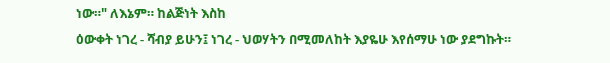ነው።" ለእኔም። ከልጅነት እስከ
ዕውቀት ነገረ - ሻብያ ይሁን፤ ነገረ - ህወሃትን በሚመለከት እያዬሁ እየሰማሁ ነው ያደግኩት።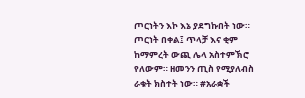ጦርነትን እኮ እኔ ያደግኩበት ነው። ጦርነት በቀል፤ ጥላቻ እና ቂም ከማምረት ውጪ ሌላ አስተምኽሮ
የለውም። ዘመንን ጢስ የሚያለብስ ራቁት ክስተት ነው። #አራቋች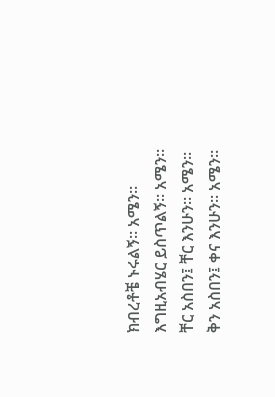ክብረቶቼ ኑሩልኝ። አሜን።
እግዚአብሄር ይስጥልኝ። አሜን።
ቸር አስበን፤ ቸር እንሁን። አሜን።
ቅን አስበን፤ ቀና እንሁን። አሜን።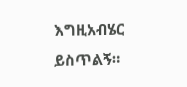እግዚአብሄር ይስጥልኝ።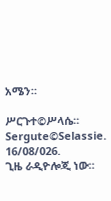አሜን።

ሥርጉተ©ሥላሴ።
Sergute©Selassie.
16/08/026.
ጊዜ ራዲዮሎጂ ነው።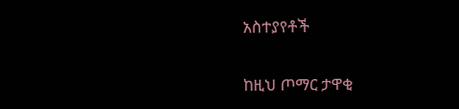አስተያየቶች

ከዚህ ጦማር ታዋቂ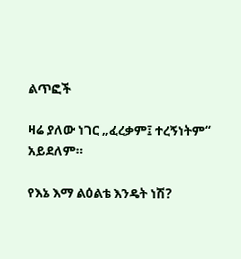ልጥፎች

ዛሬ ያለው ነገር „ፈረቃም፤ ተረኝነትም“ አይደለም።

የእኔ እማ ልዕልቴ እንዴት ነሽ?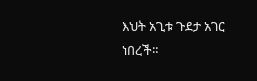እህት አጊቱ ጉደታ አገር ነበረች።